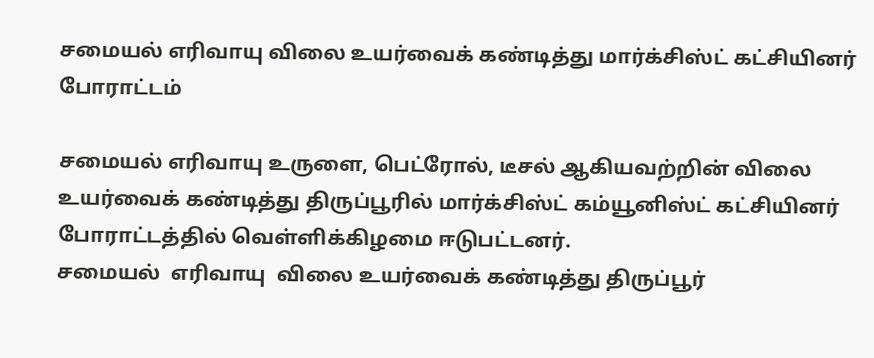சமையல் எரிவாயு விலை உயர்வைக் கண்டித்து மார்க்சிஸ்ட் கட்சியினர் போராட்டம்

சமையல் எரிவாயு உருளை, பெட்ரோல், டீசல் ஆகியவற்றின் விலை உயர்வைக் கண்டித்து திருப்பூரில் மார்க்சிஸ்ட் கம்யூனிஸ்ட் கட்சியினர் போராட்டத்தில் வெள்ளிக்கிழமை ஈடுபட்டனர்.
சமையல்  எரிவாயு  விலை உயர்வைக் கண்டித்து திருப்பூர்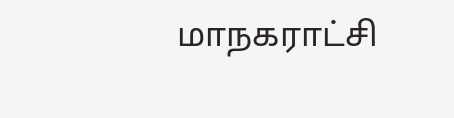மாநகராட்சி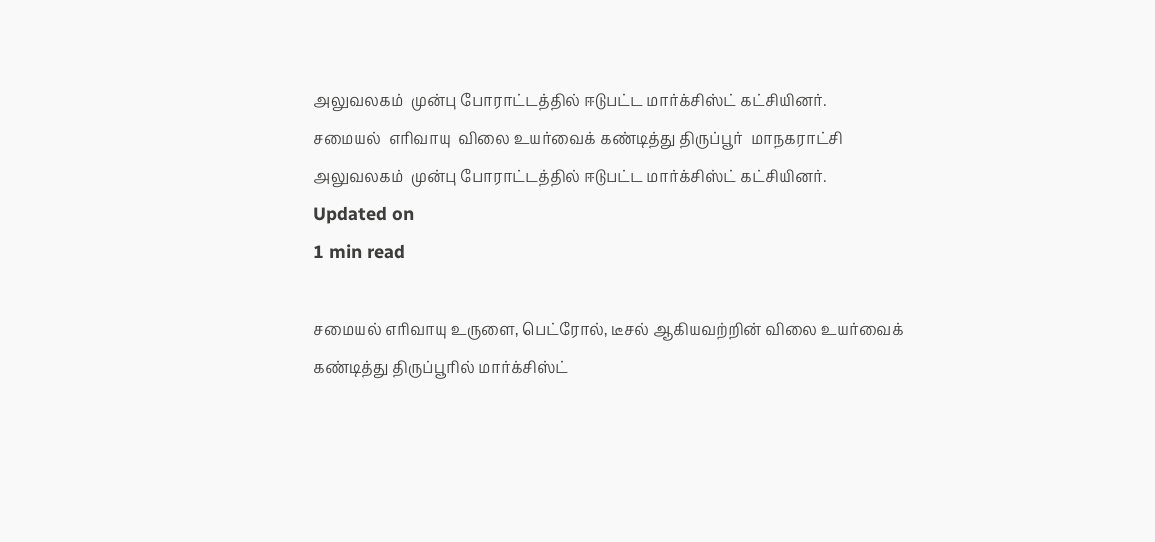அலுவலகம்  முன்பு போராட்டத்தில் ஈடுபட்ட மார்க்சிஸ்ட் கட்சியினர்.
சமையல்  எரிவாயு  விலை உயர்வைக் கண்டித்து திருப்பூர்  மாநகராட்சி  அலுவலகம்  முன்பு போராட்டத்தில் ஈடுபட்ட மார்க்சிஸ்ட் கட்சியினர்.
Updated on
1 min read

சமையல் எரிவாயு உருளை, பெட்ரோல், டீசல் ஆகியவற்றின் விலை உயர்வைக் கண்டித்து திருப்பூரில் மார்க்சிஸ்ட்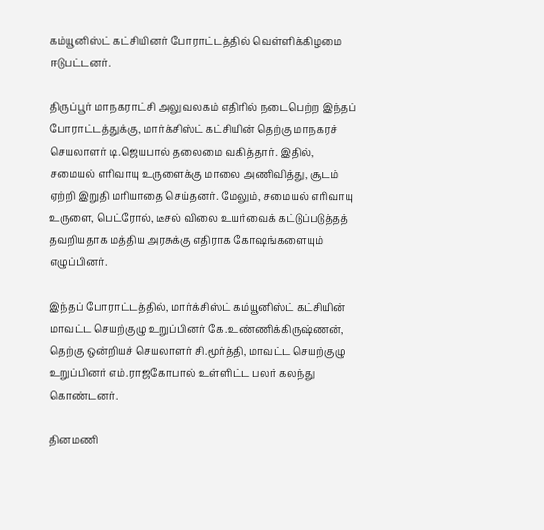கம்யூனிஸ்ட் கட்சியினர் போராட்டத்தில் வெள்ளிக்கிழமை ஈடுபட்டனர்.

திருப்பூர் மாநகராட்சி அலுவலகம் எதிரில் நடைபெற்ற இந்தப் போராட்டத்துக்கு, மார்க்சிஸ்ட் கட்சியின் தெற்கு மாநகரச் செயலாளர் டி.ஜெயபால் தலைமை வகித்தார். இதில், சமையல் எரிவாயு உருளைக்கு மாலை அணிவித்து, சூடம் ஏற்றி இறுதி மரியாதை செய்தனர். மேலும், சமையல் எரிவாயு உருளை, பெட்ரோல், டீசல் விலை உயர்வைக் கட்டுப்படுத்தத் தவறியதாக மத்திய அரசுக்கு எதிராக கோஷங்களையும் எழுப்பினர்.

இந்தப் போராட்டத்தில், மார்க்சிஸ்ட் கம்யூனிஸ்ட் கட்சியின் மாவட்ட செயற்குழு உறுப்பினர் கே.உண்ணிக்கிருஷ்ணன், தெற்கு ஒன்றியச் செயலாளர் சி.மூர்த்தி, மாவட்ட செயற்குழு உறுப்பினர் எம்.ராஜகோபால் உள்ளிட்ட பலர் கலந்து கொண்டனர்.

தினமணி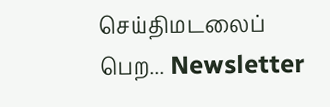செய்திமடலைப் பெற... Newsletter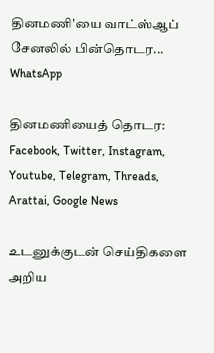தினமணி'யை வாட்ஸ்ஆப் சேனலில் பின்தொடர... WhatsApp

தினமணியைத் தொடர: Facebook, Twitter, Instagram, Youtube, Telegram, Threads, Arattai, Google News

உடனுக்குடன் செய்திகளை அறிய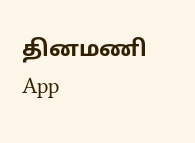தினமணி App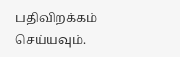பதிவிறக்கம் செய்யவும்.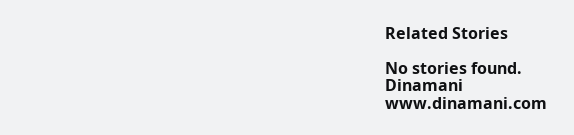Related Stories

No stories found.
Dinamani
www.dinamani.com